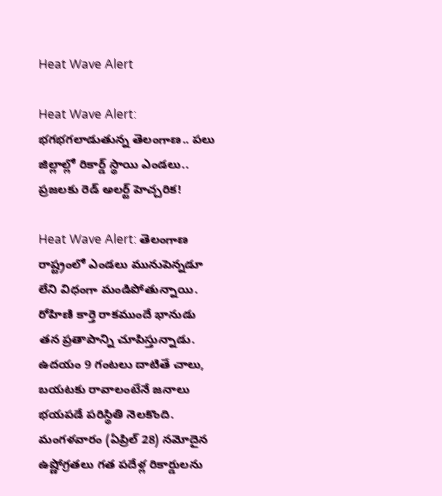Heat Wave Alert

Heat Wave Alert: భగభగలాడుతున్న తెలంగాణ.. పలు జిల్లాల్లో రికార్డ్ స్థాయి ఎండలు.. ప్రజలకు రెడ్ అలర్ట్ హెచ్చరిక!

Heat Wave Alert: తెలంగాణ రాష్ట్రంలో ఎండలు మునుపెన్నడూ లేని విధంగా మండిపోతున్నాయి. రోహిణి కార్తె రాకముందే భానుడు తన ప్రతాపాన్ని చూపిస్తున్నాడు. ఉదయం 9 గంటలు దాటితే చాలు, బయటకు రావాలంటేనే జనాలు భయపడే పరిస్థితి నెలకొంది. మంగళవారం (ఏప్రిల్ 28) నమోదైన ఉష్ణోగ్రతలు గత పదేళ్ల రికార్డులను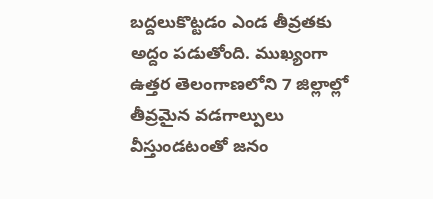బద్దలుకొట్టడం ఎండ తీవ్రతకు అద్దం పడుతోంది. ముఖ్యంగా ఉత్తర తెలంగాణలోని 7 జిల్లాల్లో తీవ్రమైన వడగాల్పులు వీస్తుండటంతో జనం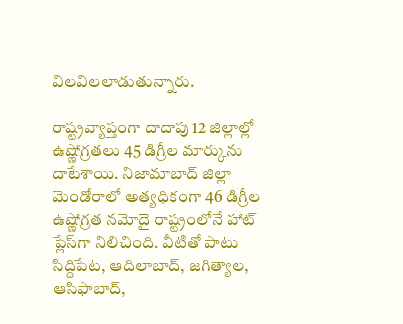విలవిలలాడుతున్నారు.

రాష్ట్రవ్యాప్తంగా దాదాపు 12 జిల్లాల్లో ఉష్ణోగ్రతలు 45 డిగ్రీల మార్కును దాటేశాయి. నిజామాబాద్ జిల్లా మెండోరాలో అత్యధికంగా 46 డిగ్రీల ఉష్ణోగ్రత నమోదై రాష్ట్రంలోనే హాట్ ప్లేస్‌గా నిలిచింది. వీటితో పాటు సిద్దిపేట, ఆదిలాబాద్, జగిత్యాల, ఆసిఫాబాద్,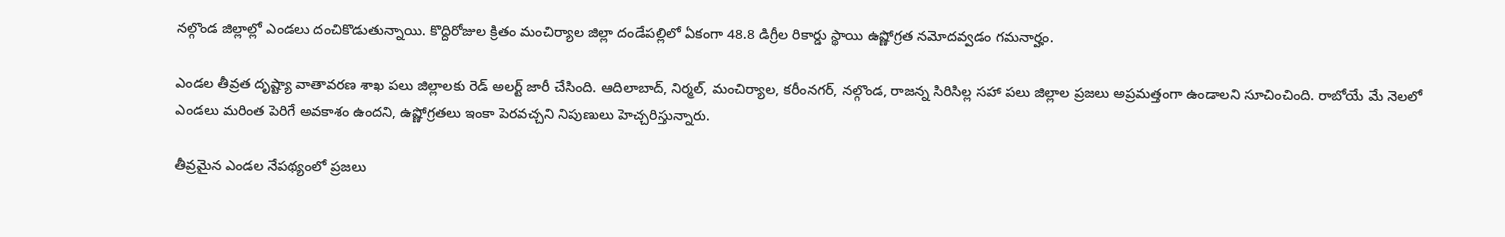నల్గొండ జిల్లాల్లో ఎండలు దంచికొడుతున్నాయి. కొద్దిరోజుల క్రితం మంచిర్యాల జిల్లా దండేపల్లిలో ఏకంగా 48.8 డిగ్రీల రికార్డు స్థాయి ఉష్ణోగ్రత నమోదవ్వడం గమనార్హం.

ఎండల తీవ్రత దృష్ట్యా వాతావరణ శాఖ పలు జిల్లాలకు రెడ్ అలర్ట్ జారీ చేసింది. ఆదిలాబాద్, నిర్మల్, మంచిర్యాల, కరీంనగర్, నల్గొండ, రాజన్న సిరిసిల్ల సహా పలు జిల్లాల ప్రజలు అప్రమత్తంగా ఉండాలని సూచించింది. రాబోయే మే నెలలో ఎండలు మరింత పెరిగే అవకాశం ఉందని, ఉష్ణోగ్రతలు ఇంకా పెరవచ్చని నిపుణులు హెచ్చరిస్తున్నారు.

తీవ్రమైన ఎండల నేపథ్యంలో ప్రజలు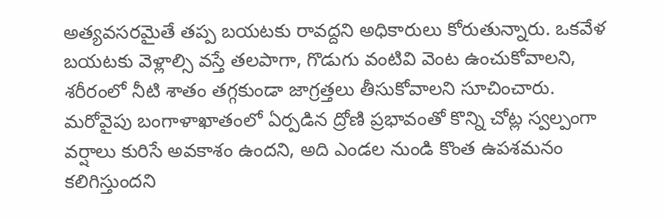అత్యవసరమైతే తప్ప బయటకు రావద్దని అధికారులు కోరుతున్నారు. ఒకవేళ బయటకు వెళ్లాల్సి వస్తే తలపాగా, గొడుగు వంటివి వెంట ఉంచుకోవాలని, శరీరంలో నీటి శాతం తగ్గకుండా జాగ్రత్తలు తీసుకోవాలని సూచించారు. మరోవైపు బంగాళాఖాతంలో ఏర్పడిన ద్రోణి ప్రభావంతో కొన్ని చోట్ల స్వల్పంగా వర్షాలు కురిసే అవకాశం ఉందని, అది ఎండల నుండి కొంత ఉపశమనం కలిగిస్తుందని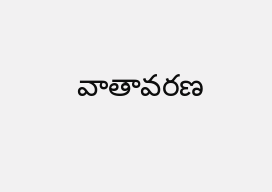వాతావరణ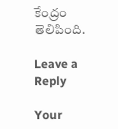కేంద్రం తెలిపింది.

Leave a Reply

Your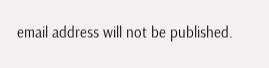email address will not be published.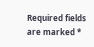Required fields are marked *